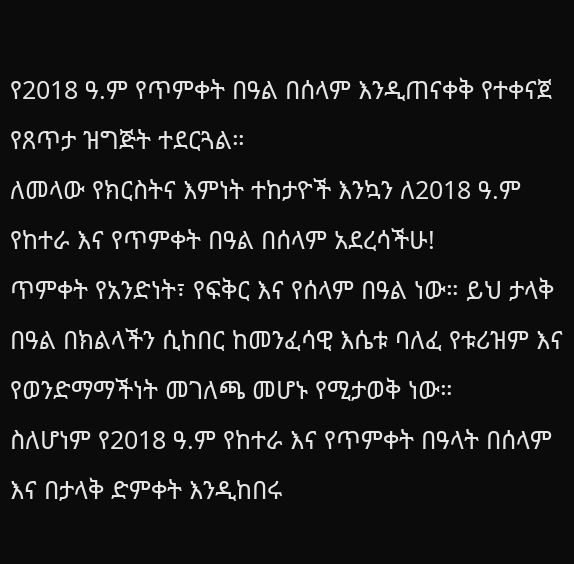የ2018 ዓ.ም የጥምቀት በዓል በሰላም እንዲጠናቀቅ የተቀናጀ የጸጥታ ዝግጅት ተደርጓል።
ለመላው የክርስትና እምነት ተከታዮች እንኳን ለ2018 ዓ.ም የከተራ እና የጥምቀት በዓል በሰላም አደረሳችሁ!
ጥምቀት የአንድነት፣ የፍቅር እና የሰላም በዓል ነው። ይህ ታላቅ በዓል በክልላችን ሲከበር ከመንፈሳዊ እሴቱ ባለፈ የቱሪዝም እና የወንድማማችነት መገለጫ መሆኑ የሚታወቅ ነው።
ስለሆነም የ2018 ዓ.ም የከተራ እና የጥምቀት በዓላት በሰላም እና በታላቅ ድምቀት እንዲከበሩ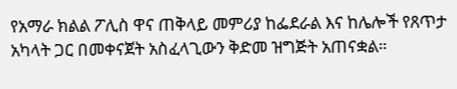የአማራ ክልል ፖሊስ ዋና ጠቅላይ መምሪያ ከፌደራል እና ከሌሎች የጸጥታ አካላት ጋር በመቀናጀት አስፈላጊውን ቅድመ ዝግጅት አጠናቋል።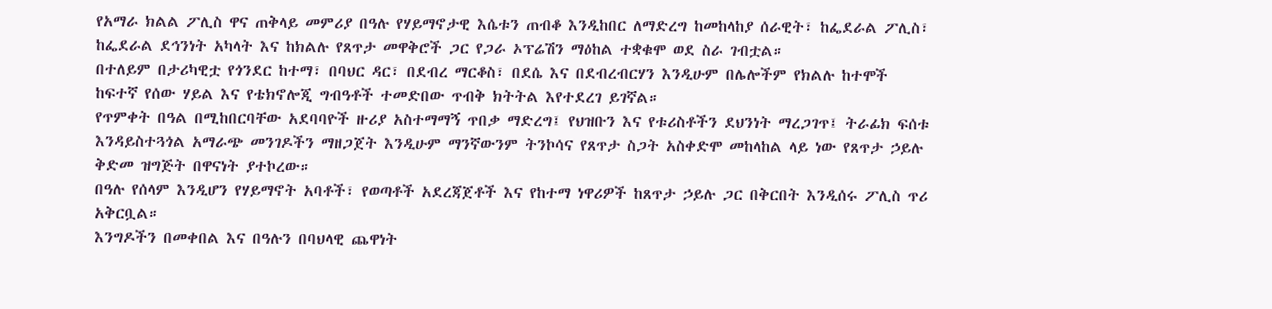የአማራ ክልል ፖሊስ ዋና ጠቅላይ መምሪያ በዓሉ የሃይማኖታዊ እሴቱን ጠብቆ እንዲከበር ለማድረግ ከመከላከያ ሰራዊት፣ ከፌደራል ፖሊስ፣ ከፌደራል ደኅንነት አካላት እና ከክልሉ የጸጥታ መዋቅሮች ጋር የጋራ ኦፕሬሽን ማዕከል ተቋቁሞ ወደ ስራ ገብቷል።
በተለይም በታሪካዊቷ የጎንደር ከተማ፣ በባህር ዳር፣ በደብረ ማርቆስ፣ በደሴ እና በደብረብርሃን እንዲሁም በሌሎችም የክልሉ ከተሞች ከፍተኛ የሰው ሃይል እና የቴክኖሎጂ ግብዓቶች ተመድበው ጥብቅ ክትትል እየተደረገ ይገኛል።
የጥምቀት በዓል በሚከበርባቸው አደባባዮች ዙሪያ አስተማማኝ ጥበቃ ማድረግ፤ የህዝቡን እና የቱሪስቶችን ደህንነት ማረጋገጥ፤ ትራፊክ ፍሰቱ እንዳይስተጓጎል አማራጭ መንገዶችን ማዘጋጀት እንዲሁም ማንኛውንም ትንኮሳና የጸጥታ ስጋት አስቀድሞ መከላከል ላይ ነው የጸጥታ ኃይሉ ቅድመ ዝግጅት በዋናነት ያተኮረው።
በዓሉ የሰላም እንዲሆን የሃይማኖት አባቶች፣ የወጣቶች አደረጃጀቶች እና የከተማ ነዋሪዎች ከጸጥታ ኃይሉ ጋር በቅርበት እንዲሰሩ ፖሊስ ጥሪ አቅርቧል።
እንግዶችን በመቀበል እና በዓሉን በባህላዊ ጨዋነት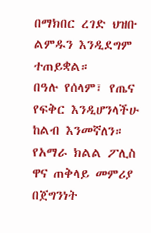በማክበር ረገድ ህዝቡ ልምዱን እንዲደግም ተጠይቋል።
በዓሉ የሰላም፣ የጤና የፍቅር እንዲሆንላችሁ ከልብ እንመኛለን።
የአማራ ክልል ፖሊስ ዋና ጠቅላይ መምሪያ
በጀግንነት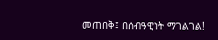መጠበቅ፤ በሰብዓዊነት ማገልገል!